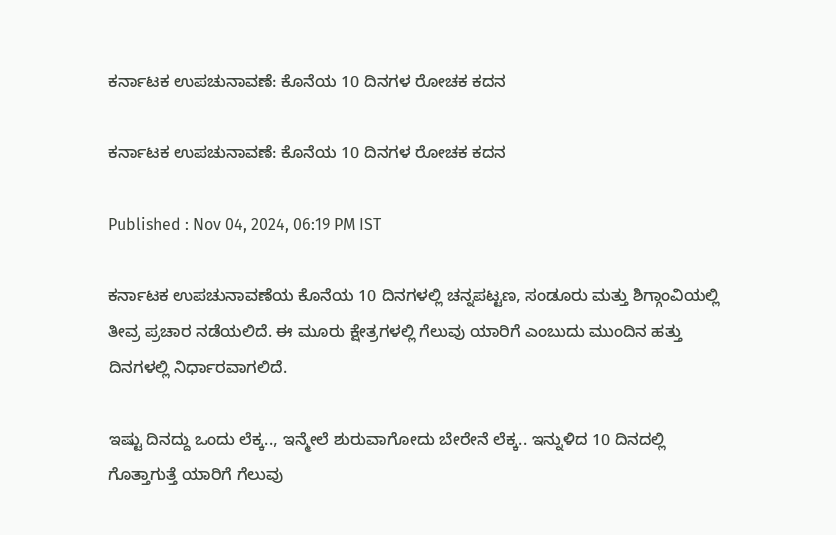ಕರ್ನಾಟಕ ಉಪಚುನಾವಣೆ: ಕೊನೆಯ 10 ದಿನಗಳ ರೋಚಕ ಕದನ

ಕರ್ನಾಟಕ ಉಪಚುನಾವಣೆ: ಕೊನೆಯ 10 ದಿನಗಳ ರೋಚಕ ಕದನ

Published : Nov 04, 2024, 06:19 PM IST

ಕರ್ನಾಟಕ ಉಪಚುನಾವಣೆಯ ಕೊನೆಯ 10 ದಿನಗಳಲ್ಲಿ ಚನ್ನಪಟ್ಟಣ, ಸಂಡೂರು ಮತ್ತು ಶಿಗ್ಗಾಂವಿಯಲ್ಲಿ ತೀವ್ರ ಪ್ರಚಾರ ನಡೆಯಲಿದೆ. ಈ ಮೂರು ಕ್ಷೇತ್ರಗಳಲ್ಲಿ ಗೆಲುವು ಯಾರಿಗೆ ಎಂಬುದು ಮುಂದಿನ ಹತ್ತು ದಿನಗಳಲ್ಲಿ ನಿರ್ಧಾರವಾಗಲಿದೆ.

ಇಷ್ಟು ದಿನದ್ದು ಒಂದು ಲೆಕ್ಕ.., ಇನ್ಮೇಲೆ ಶುರುವಾಗೋದು ಬೇರೇನೆ ಲೆಕ್ಕ.. ಇನ್ನುಳಿದ 10 ದಿನದಲ್ಲಿ ಗೊತ್ತಾಗುತ್ತೆ ಯಾರಿಗೆ ಗೆಲುವು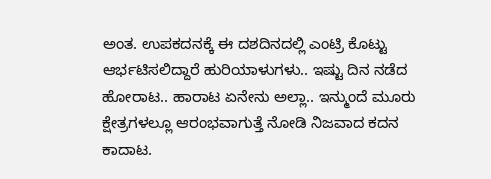ಅಂತ. ಉಪಕದನಕ್ಕೆ ಈ ದಶದಿನದಲ್ಲಿ ಎಂಟ್ರಿ ಕೊಟ್ಟು ಆರ್ಭಟಿಸಲಿದ್ದಾರೆ ಹುರಿಯಾಳುಗಳು.. ಇಷ್ಟು ದಿನ ನಡೆದ ಹೋರಾಟ.. ಹಾರಾಟ ಏನೇನು ಅಲ್ಲಾ.. ಇನ್ಮುಂದೆ ಮೂರು ಕ್ಷೇತ್ರಗಳಲ್ಲೂ ಆರಂಭವಾಗುತ್ತೆ ನೋಡಿ ನಿಜವಾದ ಕದನ ಕಾದಾಟ.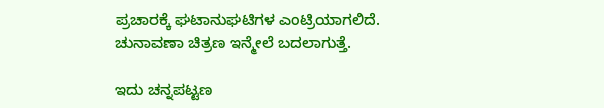ಪ್ರಚಾರಕ್ಕೆ ಘಟಾನುಘಟಿಗಳ ಎಂಟ್ರಿಯಾಗಲಿದೆ. ಚುನಾವಣಾ ಚಿತ್ರಣ ಇನ್ಮೇಲೆ ಬದಲಾಗುತ್ತೆ.

ಇದು ಚನ್ನಪಟ್ಟಣ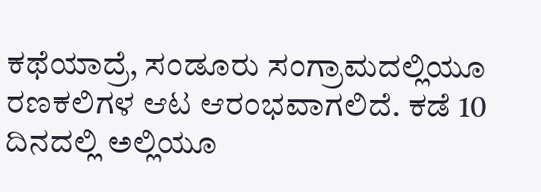ಕಥೆಯಾದ್ರೆ, ಸಂಡೂರು ಸಂಗ್ರಾಮದಲ್ಲಿಯೂ ರಣಕಲಿಗಳ ಆಟ ಆರಂಭವಾಗಲಿದೆ. ಕಡೆ 10 ದಿನದಲ್ಲಿ ಅಲ್ಲಿಯೂ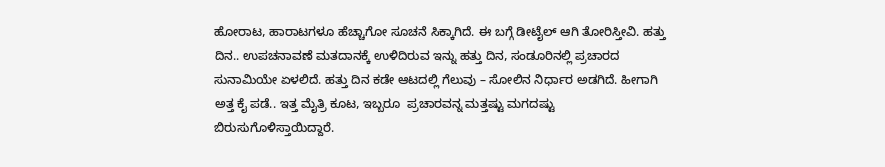ಹೋರಾಟ, ಹಾರಾಟಗಳೂ ಹೆಚ್ಚಾಗೋ ಸೂಚನೆ ಸಿಕ್ಕಾಗಿದೆ. ಈ ಬಗ್ಗೆ ಡೀಟೈಲ್ ಆಗಿ ತೋರಿಸ್ತೀವಿ. ಹತ್ತು ದಿನ.. ಉಪಚನಾವಣೆ ಮತದಾನಕ್ಕೆ ಉಳಿದಿರುವ ಇನ್ನು ಹತ್ತು ದಿನ, ಸಂಡೂರಿನಲ್ಲಿ ಪ್ರಚಾರದ ಸುನಾಮಿಯೇ ಏಳಲಿದೆ. ಹತ್ತು ದಿನ ಕಡೇ ಆಟದಲ್ಲಿ ಗೆಲುವು – ಸೋಲಿನ ನಿರ್ಧಾರ ಅಡಗಿದೆ. ಹೀಗಾಗಿ ಅತ್ತ ಕೈ ಪಡೆ.. ಇತ್ತ ಮೈತ್ರಿ ಕೂಟ, ಇಬ್ಬರೂ  ಪ್ರಚಾರವನ್ನ ಮತ್ತಷ್ಟು ಮಗದಷ್ಟು ಬಿರುಸುಗೊಳಿಸ್ತಾಯಿದ್ದಾರೆ.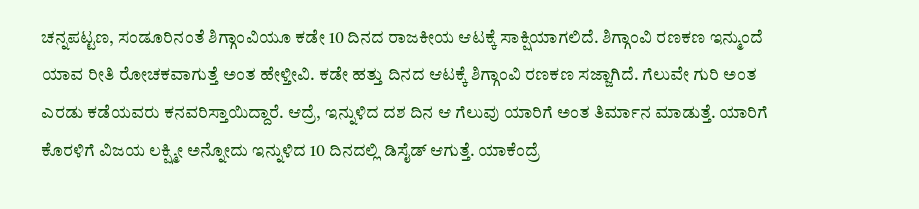ಚನ್ನಪಟ್ಟಣ, ಸಂಡೂರಿನಂತೆ ಶಿಗ್ಗಾಂವಿಯೂ ಕಡೇ 10 ದಿನದ ರಾಜಕೀಯ ಆಟಕ್ಕೆ ಸಾಕ್ಷಿಯಾಗಲಿದೆ. ಶಿಗ್ಗಾಂವಿ ರಣಕಣ ಇನ್ಮುಂದೆ ಯಾವ ರೀತಿ ರೋಚಕವಾಗುತ್ತೆ ಅಂತ ಹೇಳ್ತೀವಿ. ಕಡೇ ಹತ್ತು ದಿನದ ಆಟಕ್ಕೆ ಶಿಗ್ಗಾಂವಿ ರಣಕಣ ಸಜ್ಜಾಗಿದೆ. ಗೆಲುವೇ ಗುರಿ ಅಂತ ಎರಡು ಕಡೆಯವರು ಕನವರಿಸ್ತಾಯಿದ್ದಾರೆ. ಆದ್ರೆ, ಇನ್ನುಳಿದ ದಶ ದಿನ ಆ ಗೆಲುವು ಯಾರಿಗೆ ಅಂತ ತಿರ್ಮಾನ ಮಾಡುತ್ತೆ. ಯಾರಿಗೆ ಕೊರಳಿಗೆ ವಿಜಯ ಲಕ್ಷ್ಮೀ ಅನ್ನೋದು ಇನ್ನುಳಿದ 10 ದಿನದಲ್ಲಿ ಡಿಸೈಡ್ ಆಗುತ್ತೆ. ಯಾಕೆಂದ್ರೆ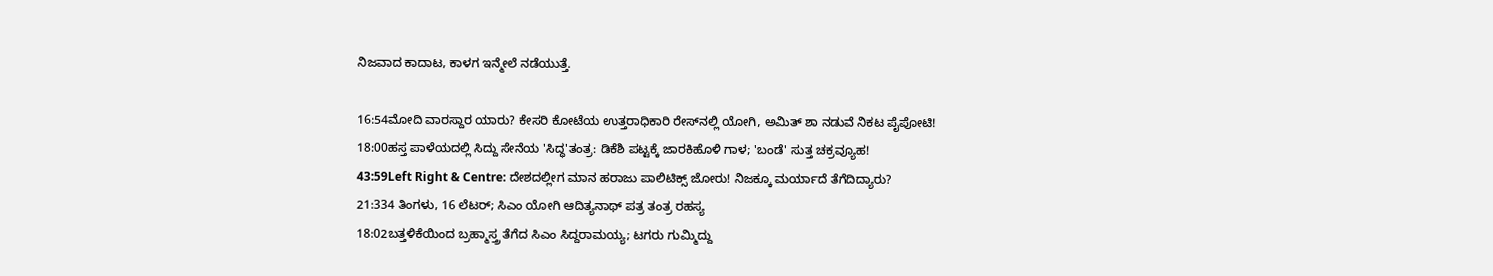ನಿಜವಾದ ಕಾದಾಟ, ಕಾಳಗ ಇನ್ಮೇಲೆ ನಡೆಯುತ್ತೆ.

16:54ಮೋದಿ ವಾರಸ್ದಾರ ಯಾರು? ಕೇಸರಿ ಕೋಟೆಯ ಉತ್ತರಾಧಿಕಾರಿ ರೇಸ್‌ನಲ್ಲಿ ಯೋಗಿ, ಅಮಿತ್ ಶಾ ನಡುವೆ ನಿಕಟ ಪೈಪೋಟಿ!
18:00ಹಸ್ತ ಪಾಳೆಯದಲ್ಲಿ ಸಿದ್ದು ಸೇನೆಯ 'ಸಿದ್ಧ'ತಂತ್ರ: ಡಿಕೆಶಿ ಪಟ್ಟಕ್ಕೆ ಜಾರಕಿಹೊಳಿ ಗಾಳ; 'ಬಂಡೆ' ಸುತ್ತ ಚಕ್ರವ್ಯೂಹ!
43:59Left Right & Centre: ದೇಶದಲ್ಲೀಗ ಮಾನ ಹರಾಜು ಪಾಲಿಟಿಕ್ಸ್ ಜೋರು! ನಿಜಕ್ಕೂ ಮರ್ಯಾದೆ ತೆಗೆದಿದ್ಯಾರು?
21:334 ತಿಂಗಳು, 16 ಲೆಟರ್; ಸಿಎಂ ಯೋಗಿ ಆದಿತ್ಯನಾಥ್ ಪತ್ರ ತಂತ್ರ ರಹಸ್ಯ
18:02ಬತ್ತಳಿಕೆಯಿಂದ ಬ್ರಹ್ಮಾಸ್ತ್ರ ತೆಗೆದ ಸಿಎಂ ಸಿದ್ದರಾಮಯ್ಯ; ಟಗರು ಗುಮ್ಮಿದ್ದು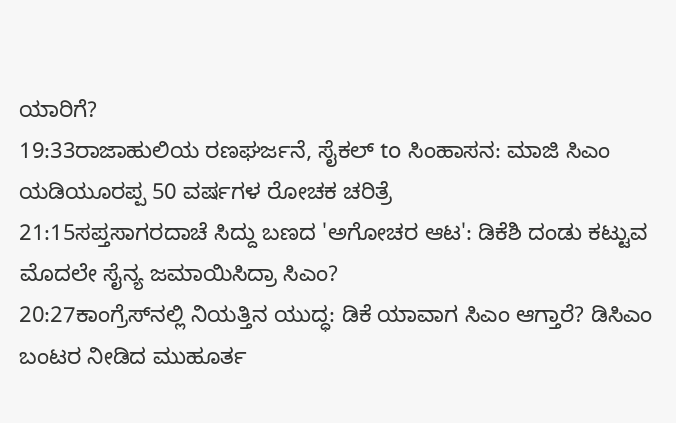ಯಾರಿಗೆ?
19:33ರಾಜಾಹುಲಿಯ ರಣಘರ್ಜನೆ, ಸೈಕಲ್ to ಸಿಂಹಾಸನ: ಮಾಜಿ ಸಿಎಂ ಯಡಿಯೂರಪ್ಪ 50 ವರ್ಷಗಳ ರೋಚಕ ಚರಿತ್ರೆ
21:15ಸಪ್ತಸಾಗರದಾಚೆ ಸಿದ್ದು ಬಣದ 'ಅಗೋಚರ ಆಟ': ಡಿಕೆಶಿ ದಂಡು ಕಟ್ಟುವ ಮೊದಲೇ ಸೈನ್ಯ ಜಮಾಯಿಸಿದ್ರಾ ಸಿಎಂ?
20:27ಕಾಂಗ್ರೆಸ್‌ನಲ್ಲಿ ನಿಯತ್ತಿನ ಯುದ್ಧ: ಡಿಕೆ ಯಾವಾಗ ಸಿಎಂ ಆಗ್ತಾರೆ? ಡಿಸಿಎಂ ಬಂಟರ ನೀಡಿದ ಮುಹೂರ್ತ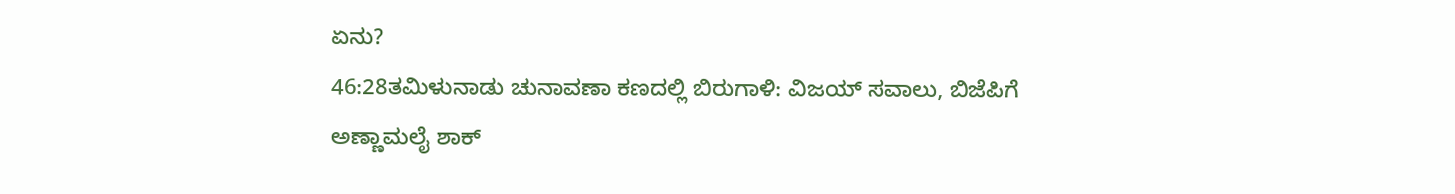ಏನು?
46:28ತಮಿಳುನಾಡು ಚುನಾವಣಾ ಕಣದಲ್ಲಿ ಬಿರುಗಾಳಿ: ವಿಜಯ್ ಸವಾಲು, ಬಿಜೆಪಿಗೆ ಅಣ್ಣಾಮಲೈ ಶಾಕ್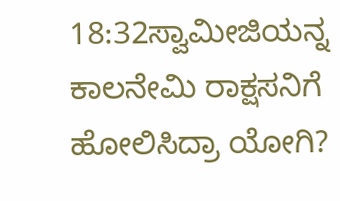18:32ಸ್ವಾಮೀಜಿಯನ್ನ ಕಾಲನೇಮಿ ರಾಕ್ಷಸನಿಗೆ ಹೋಲಿಸಿದ್ರಾ ಯೋಗಿ?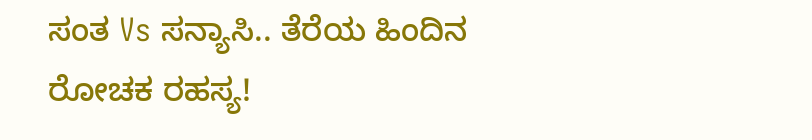ಸಂತ Vs ಸನ್ಯಾಸಿ.. ತೆರೆಯ ಹಿಂದಿನ ರೋಚಕ ರಹಸ್ಯ!